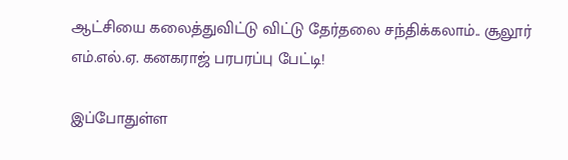ஆட்சியை கலைத்துவிட்டு விட்டு தேர்தலை சந்திக்கலாம்.. சூலூர் எம்.எல்.ஏ. கனகராஜ் பரபரப்பு பேட்டி!

இப்போதுள்ள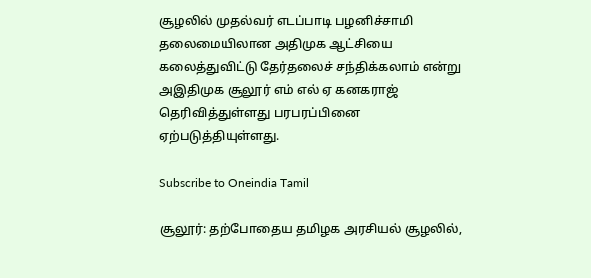சூழலில் முதல்வர் எடப்பாடி பழனிச்சாமி தலைமையிலான அதிமுக ஆட்சியை கலைத்துவிட்டு தேர்தலைச் சந்திக்கலாம் என்று அஇதிமுக சூலூர் எம் எல் ஏ கனகராஜ் தெரிவித்துள்ளது பரபரப்பினை ஏற்படுத்தியுள்ளது.

Subscribe to Oneindia Tamil

சூலூர்: தற்போதைய தமிழக அரசியல் சூழலில்,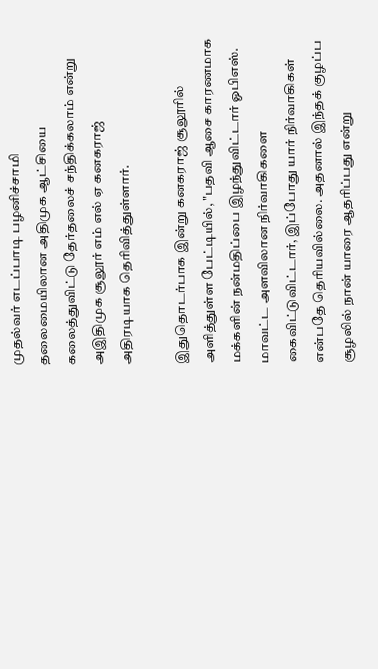முதல்வர் எடப்பாடி பழனிச்சாமி தலைமையிலான அதிமுக ஆட்சியை கலைத்துவிட்டு தேர்தலைச் சந்திக்கலாம் என்று அஇதிமுக சூலூர் எம் எல் ஏ கனகராஜ் அதிரடியாக தெரிவித்துள்ளார்.

இதுதொடர்பாக இன்று கனகராஜ் சூலூரில் அளித்துள்ள பேட்டியில், "பதவி ஆசை காரணமாக மக்களின் நன்மதிப்பை இழந்துவிட்டார் ஓபிஎஸ். மாவட்ட அளவிலான நிர்வாகிகளை கைவிட்டுவிட்டார், இப்போது யார் நிர்வாகிகள் என்பதே தெரியவில்லை. அதனால் இந்தக் குழப்ப சூழலில் நான் யாரை ஆதரிப்பது என்று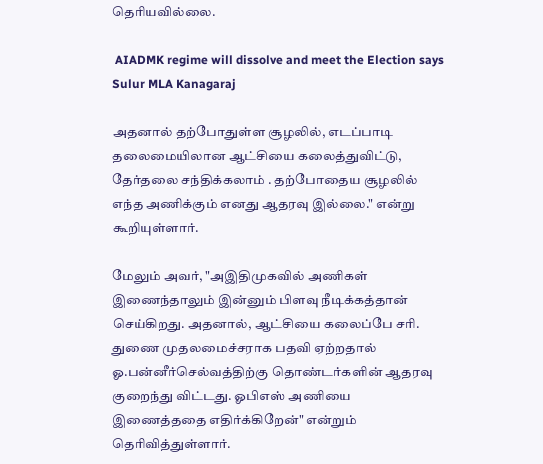தெரியவில்லை.

 AIADMK regime will dissolve and meet the Election says Sulur MLA Kanagaraj

அதனால் தற்போதுள்ள சூழலில், எடப்பாடி தலைமையிலான ஆட்சியை கலைத்துவிட்டு, தேர்தலை சந்திக்கலாம் . தற்போதைய சூழலில் எந்த அணிக்கும் எனது ஆதரவு இல்லை." என்று கூறியுள்ளார்.

மேலும் அவர், "அஇதிமுகவில் அணிகள் இணைந்தாலும் இன்னும் பிளவு நீடிக்கத்தான் செய்கிறது. அதனால், ஆட்சியை கலைப்பே சரி. துணை முதலமைச்சராக பதவி ஏற்றதால் ஓ.பன்னீர்செல்வத்திற்கு தொண்டர்களின் ஆதரவு குறைந்து விட்டது. ஓபிஎஸ் அணியை இணைத்ததை எதிர்க்கிறேன்" என்றும் தெரிவித்துள்ளார்.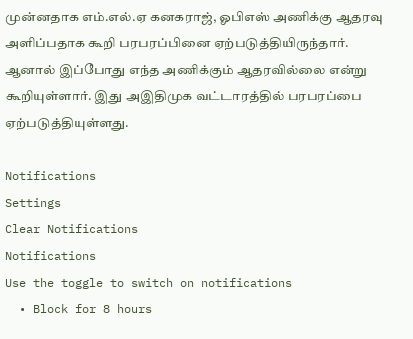முன்னதாக எம்.எல்.ஏ கனகராஜ், ஓபிஎஸ் அணிக்கு ஆதரவு அளிப்பதாக கூறி பரபரப்பினை ஏற்படுத்தியிருந்தார். ஆனால் இப்போது எந்த அணிக்கும் ஆதரவில்லை என்று கூறியுள்ளார். இது அஇதிமுக வட்டாரத்தில் பரபரப்பை ஏற்படுத்தியுள்ளது.

Notifications
Settings
Clear Notifications
Notifications
Use the toggle to switch on notifications
  • Block for 8 hours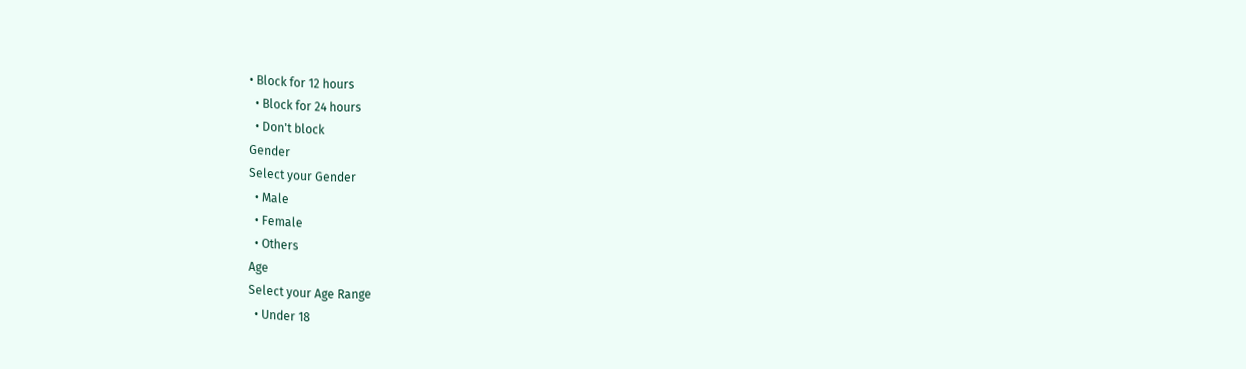• Block for 12 hours
  • Block for 24 hours
  • Don't block
Gender
Select your Gender
  • Male
  • Female
  • Others
Age
Select your Age Range
  • Under 18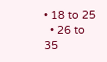• 18 to 25
  • 26 to 35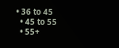• 36 to 45
  • 45 to 55
  • 55+